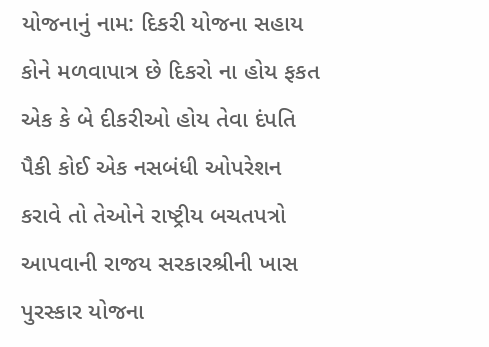યોજનાનું નામ: દિકરી યોજના સહાય કોને મળવાપાત્ર છે દિકરો ના હોય ફકત એક કે બે દીકરીઓ હોય તેવા દંપતિ પૈકી કોઈ એક નસબંધી ઓપરેશન કરાવે તો તેઓને રાષ્ટ્રીય બચતપત્રો આપવાની રાજય સરકારશ્રીની ખાસ પુરસ્કાર યોજના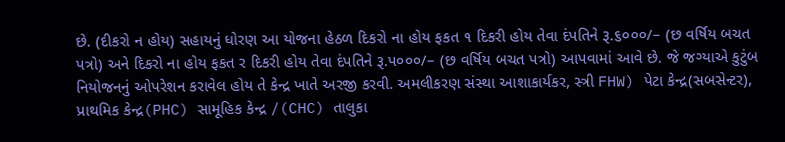છે. (દીકરો ન હોય) સહાયનું ધોરણ આ યોજના હેઠળ દિકરો ના હોય ફકત ૧ દિકરી હોય તેવા દંપતિને રૂ.૬૦૦૦/– (છ વર્ષિય બચત પત્રો) અને દિકરો ના હોય ફકત ર દિકરી હોય તેવા દંપતિને રૂ.પ૦૦૦/– (છ વર્ષિય બચત પત્રો) આપવામાં આવે છે. જે જગ્યાએ કુટુંબ નિયોજનનું ઓપરેશન કરાવેલ હોય તે કેન્દ્ર ખાતે અરજી કરવી. અમલીકરણ સંસ્થા આશાકાર્યકર, સ્ત્રી FHW) પેટા કેન્દ્ર(સબસેન્ટર), પ્રાથમિક કેન્દ્ર(PHC) સામૂહિક કેન્દ્ર /(CHC) તાલુકા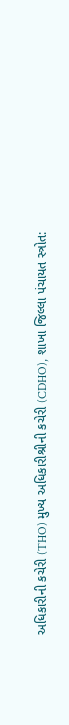અધિકારીની કચેરી (THO) મુખ્ય અધિકારીશ્રીની કચેરી (CDHO), શાખા જિલ્લા પંચાયત સ્ત્રોત: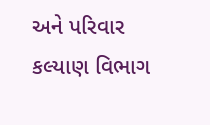અને પરિવાર કલ્યાણ વિભાગ